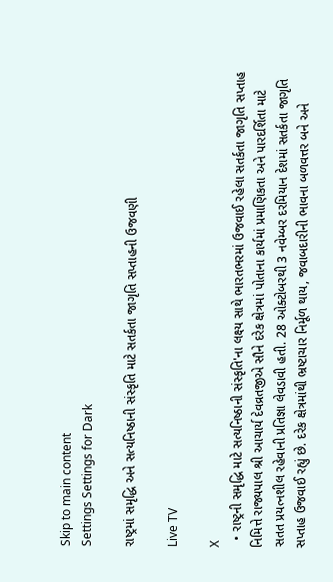Skip to main content
Settings Settings for Dark

રાષ્ટ્રમાં સમૃદ્ધિ અને સત્યનિષ્ઠાની સંસ્કૃતિ માટે સતર્કતા જાગૃતિ સપ્તાહની ઉજવણી

Live TV

X
  • રાષ્ટ્રની સમૃદ્ધિ માટે સત્યનિષ્ઠાની સંસ્કૃતિ'ના લક્ષ્ય સાથે ભારતભરમાં ઉજવાઈ રહેલા સતર્કતા જાગૃતિ સપ્તાહ નિમિત્તે રાજ્યપાલ શ્રી આચાર્ય દેવવ્રતજીએ સૌને દરેક ક્ષેત્રમાં પોતાના કાર્યમાં પ્રમાણિકતા અને પારદર્શિતા માટે સતત પ્રયત્નશીલ રહેવાની પ્રતિજ્ઞા લેવડાવી હતી. 28 ઓક્ટોબરથી 3 નવેમ્બર દરમિયાન દેશમાં સતર્કતા જાગૃતિ સપ્તાહ ઉજવાઈ રહ્યું છે. દરેક ક્ષેત્રમાંથી ભ્રષ્ટાચાર નિર્મૂળ થાય, જવાબદારીની ભાવના બળવત્તર બને અને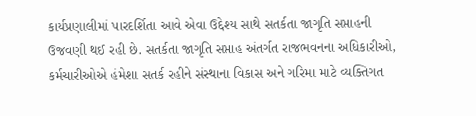કાર્યપ્રણાલીમાં પારદર્શિતા આવે એવા ઉદ્દેશ્ય સાથે સતર્કતા જાગૃતિ સપ્તાહની ઉજવણી થઈ રહી છે. સતર્કતા જાગૃતિ સપ્તાહ અંતર્ગત રાજભવનના અધિકારીઓ, કર્મચારીઓએ હંમેશા સતર્ક રહીને સંસ્થાના વિકાસ અને ગરિમા માટે વ્યક્તિગત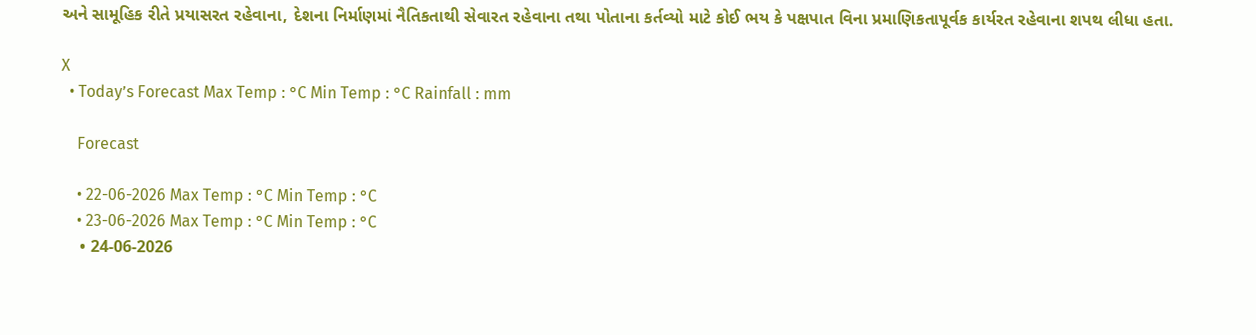અને સામૂહિક રીતે પ્રયાસરત રહેવાના, દેશના નિર્માણમાં નૈતિકતાથી સેવારત રહેવાના તથા પોતાના કર્તવ્યો માટે કોઈ ભય કે પક્ષપાત વિના પ્રમાણિકતાપૂર્વક કાર્યરત રહેવાના શપથ લીધા હતા.

X
  • Today’s Forecast Max Temp : °C Min Temp : °C Rainfall : mm

    Forecast

    • 22-06-2026 Max Temp : °C Min Temp : °C
    • 23-06-2026 Max Temp : °C Min Temp : °C
    • 24-06-2026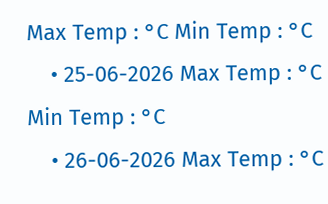Max Temp : °C Min Temp : °C
    • 25-06-2026 Max Temp : °C Min Temp : °C
    • 26-06-2026 Max Temp : °C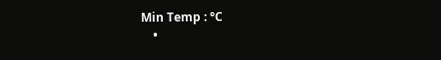Min Temp : °C
    •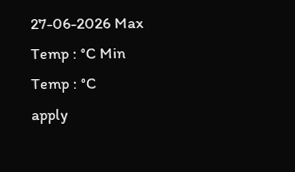27-06-2026 Max Temp : °C Min Temp : °C
apply